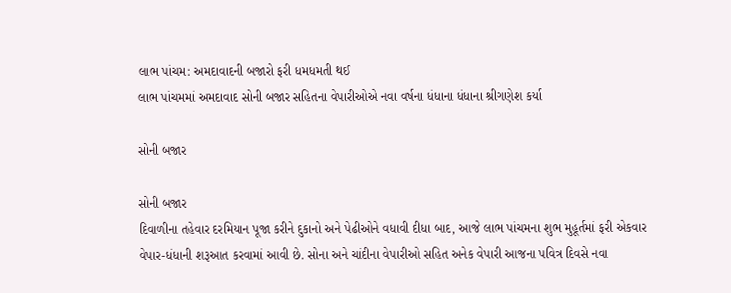લાભ પાંચમ: અમદાવાદની બજારો ફરી ધમધમતી થઈ
લાભ પાંચમમાં અમદાવાદ સોની બજાર સહિતના વેપારીઓએ નવા વર્ષના ધંધાના ધંધાના શ્રીગણેશ કર્યા

સોની બજાર

સોની બજાર
દિવાળીના તહેવાર દરમિયાન પૂજા કરીને દુકાનો અને પેઢીઓને વધાવી દીધા બાદ, આજે લાભ પાંચમના શુભ મુહૂર્તમાં ફરી એકવાર વેપાર-ધંધાની શરૂઆત કરવામાં આવી છે. સોના અને ચાંદીના વેપારીઓ સહિત અનેક વેપારી આજના પવિત્ર દિવસે નવા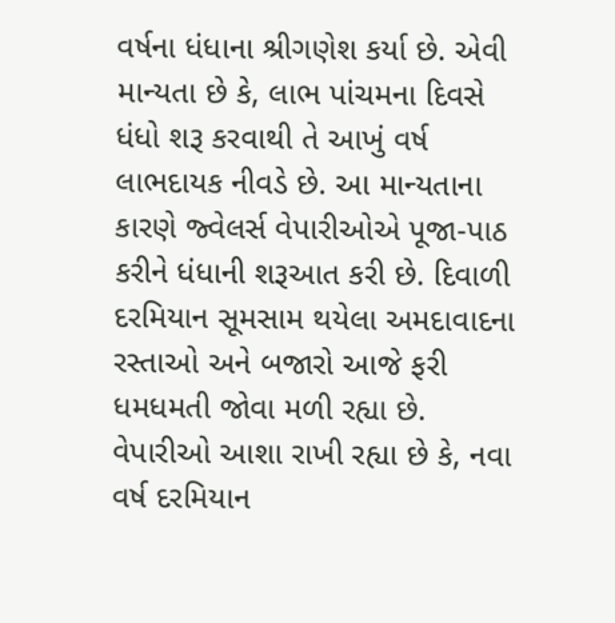વર્ષના ધંધાના શ્રીગણેશ કર્યા છે. એવી માન્યતા છે કે, લાભ પાંચમના દિવસે ધંધો શરૂ કરવાથી તે આખું વર્ષ લાભદાયક નીવડે છે. આ માન્યતાના કારણે જ્વેલર્સ વેપારીઓએ પૂજા-પાઠ કરીને ધંધાની શરૂઆત કરી છે. દિવાળી દરમિયાન સૂમસામ થયેલા અમદાવાદના રસ્તાઓ અને બજારો આજે ફરી ધમધમતી જોવા મળી રહ્યા છે. વેપારીઓ આશા રાખી રહ્યા છે કે, નવા વર્ષ દરમિયાન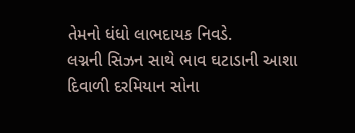તેમનો ધંધો લાભદાયક નિવડે.
લગ્નની સિઝન સાથે ભાવ ઘટાડાની આશા
દિવાળી દરમિયાન સોના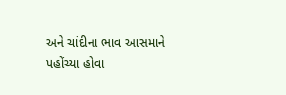અને ચાંદીના ભાવ આસમાને પહોંચ્યા હોવા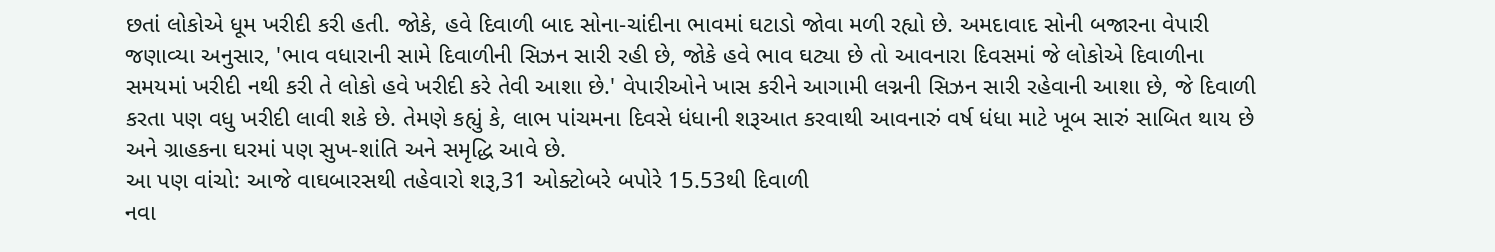છતાં લોકોએ ધૂમ ખરીદી કરી હતી. જોકે, હવે દિવાળી બાદ સોના-ચાંદીના ભાવમાં ઘટાડો જોવા મળી રહ્યો છે. અમદાવાદ સોની બજારના વેપારી જણાવ્યા અનુસાર, 'ભાવ વધારાની સામે દિવાળીની સિઝન સારી રહી છે, જોકે હવે ભાવ ઘટ્યા છે તો આવનારા દિવસમાં જે લોકોએ દિવાળીના સમયમાં ખરીદી નથી કરી તે લોકો હવે ખરીદી કરે તેવી આશા છે.' વેપારીઓને ખાસ કરીને આગામી લગ્નની સિઝન સારી રહેવાની આશા છે, જે દિવાળી કરતા પણ વધુ ખરીદી લાવી શકે છે. તેમણે કહ્યું કે, લાભ પાંચમના દિવસે ધંધાની શરૂઆત કરવાથી આવનારું વર્ષ ધંધા માટે ખૂબ સારું સાબિત થાય છે અને ગ્રાહકના ઘરમાં પણ સુખ-શાંતિ અને સમૃદ્ધિ આવે છે.
આ પણ વાંચો: આજે વાઘબારસથી તહેવારો શરૂ,31 ઓક્ટોબરે બપોરે 15.53થી દિવાળી
નવા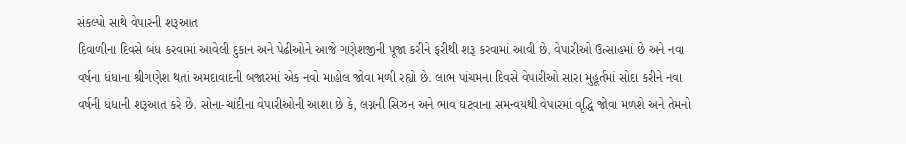સંકલ્પો સાથે વેપારની શરૂઆત
દિવાળીના દિવસે બંધ કરવામાં આવેલી દુકાન અને પેઢીઓને આજે ગણેશજીની પૂજા કરીને ફરીથી શરૂ કરવામાં આવી છે. વેપારીઓ ઉત્સાહમાં છે અને નવા વર્ષના ધંધાના શ્રીગણેશ થતાં અમદાવાદની બજારમાં એક નવો માહોલ જોવા મળી રહ્યો છે. લાભ પાંચમના દિવસે વેપારીઓ સારા મુહૂર્તમાં સોદા કરીને નવા વર્ષની ધંધાની શરૂઆત કરે છે. સોના-ચાંદીના વેપારીઓની આશા છે કે, લગ્નની સિઝન અને ભાવ ઘટવાના સમન્વયથી વેપારમાં વૃદ્ધિ જોવા મળશે અને તેમનો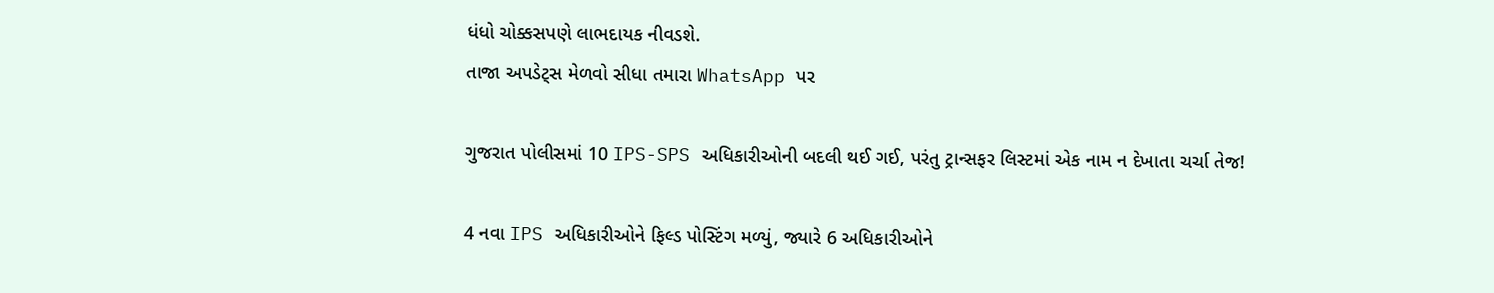ધંધો ચોક્કસપણે લાભદાયક નીવડશે.
તાજા અપડેટ્સ મેળવો સીધા તમારા WhatsApp પર

ગુજરાત પોલીસમાં 10 IPS-SPS અધિકારીઓની બદલી થઈ ગઈ, પરંતુ ટ્રાન્સફર લિસ્ટમાં એક નામ ન દેખાતા ચર્ચા તેજ!

4 નવા IPS અધિકારીઓને ફિલ્ડ પોસ્ટિંગ મળ્યું, જ્યારે 6 અધિકારીઓને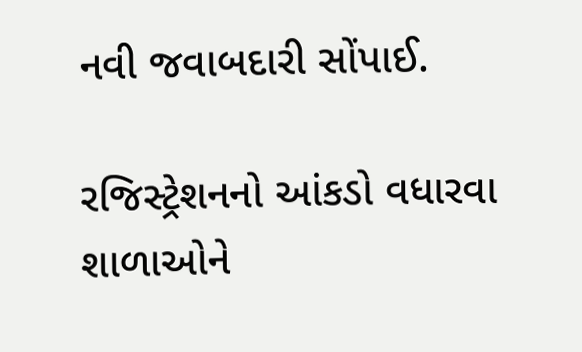નવી જવાબદારી સોંપાઈ.

રજિસ્ટ્રેશનનો આંકડો વધારવા શાળાઓને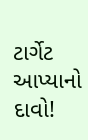ટાર્ગેટ આપ્યાનો દાવો!